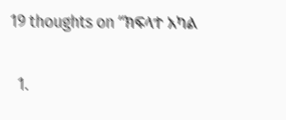19 thoughts on “ክፍላተ አካል

  1.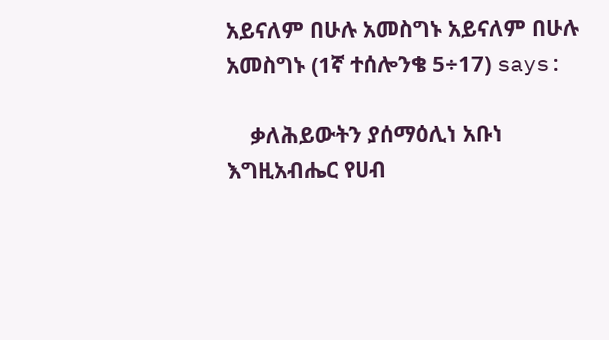አይናለም በሁሉ አመስግኑ አይናለም በሁሉ አመስግኑ (1ኛ ተሰሎንቄ 5÷17) says:

    ቃለሕይውትን ያሰማዕሊነ አቡነ እግዚአብሔር የሀብ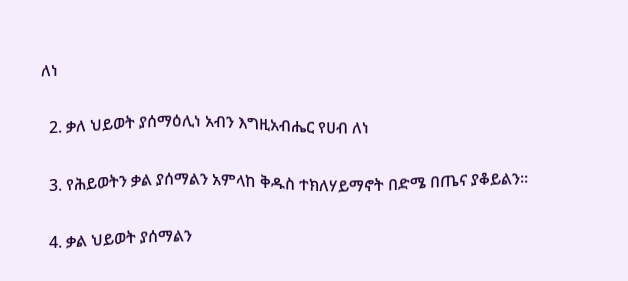ለነ

  2. ቃለ ህይወት ያሰማዕሊነ አብን እግዚአብሔር የሀብ ለነ

  3. የሕይወትን ቃል ያሰማልን አምላከ ቅዱስ ተክለሃይማኖት በድሜ በጤና ያቆይልን።

  4. ቃል ህይወት ያሰማልን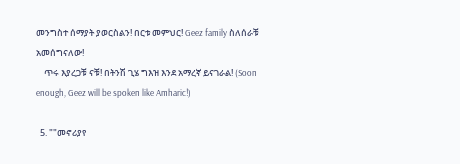መንግስተ ሰማያት ያወርስልን! በርቱ መምህር! Geez family ስለሰራቹ አመሰግናለው!
    ጥሩ እያረጋቹ ናቹ! በትንሽ ጊሄ ግእዝ እንደ አማረኛ ይናገራል! (Soon enough, Geez will be spoken like Amharic!)

  5. ""መኖሪያየ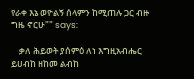የራቀ እኔ ወዮልኝ ሰላምን ከሚጠሉ ጋር ብዙ ግዜ ኖርሁ"" says:

    ቃለ ሕይወት ያሰምዕ ለነ እግዚአብሔር ይሀብከ ዘከመ ልብከ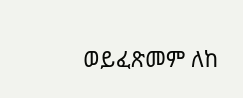ወይፈጽመም ለከ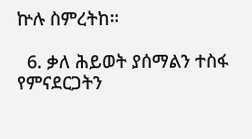ኵሉ ስምረትከ።

  6. ቃለ ሕይወት ያሰማልን ተስፋ የምናደርጋትን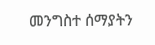መንግስተ ሰማያትን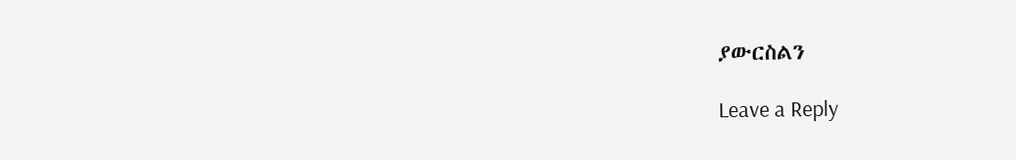ያውርስልን

Leave a Reply